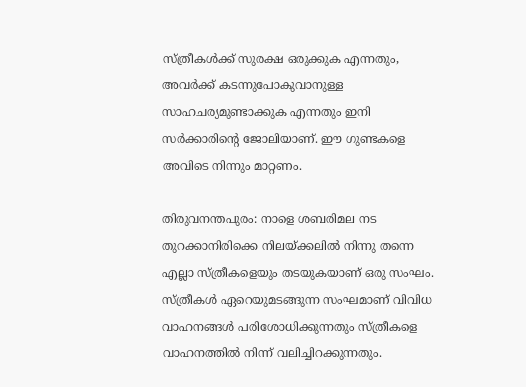സ്ത്രീകള്‍ക്ക് സുരക്ഷ ഒരുക്കുക എന്നതും, അവര്‍ക്ക് കടന്നുപോകുവാനുള്ള സാഹചര്യമുണ്ടാക്കുക എന്നതും ഇനി സര്‍ക്കാരിന്‍റെ ജോലിയാണ്. ഈ ഗുണ്ടകളെ അവിടെ നിന്നും മാറ്റണം.

തിരുവനന്തപുരം: നാളെ ശബരിമല നട തുറക്കാനിരിക്കെ നിലയ്ക്കലില്‍ നിന്നു തന്നെ എല്ലാ സ്ത്രീകളെയും തടയുകയാണ് ഒരു സംഘം. സ്ത്രീകള്‍ ഏറെയുമടങ്ങുന്ന സംഘമാണ് വിവിധ വാഹനങ്ങള്‍ പരിശോധിക്കുന്നതും സ്ത്രീകളെ വാഹനത്തില്‍ നിന്ന് വലിച്ചിറക്കുന്നതും.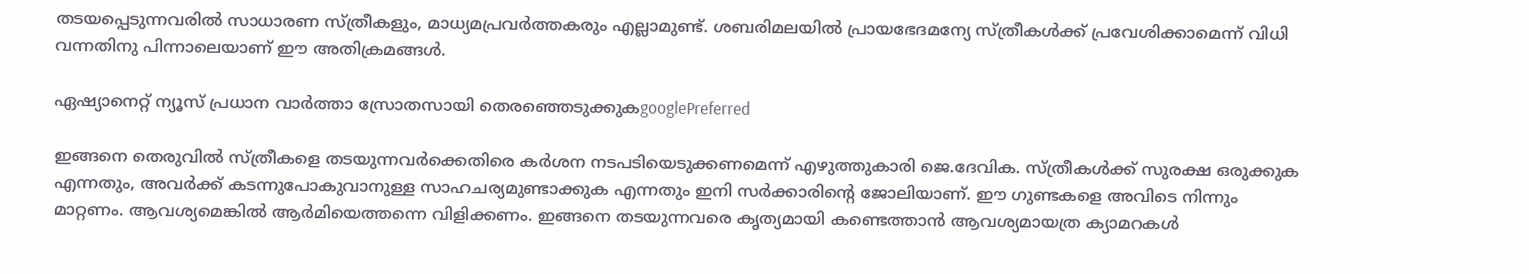തടയപ്പെടുന്നവരില്‍ സാധാരണ സ്ത്രീകളും, മാധ്യമപ്രവര്‍ത്തകരും എല്ലാമുണ്ട്. ശബരിമലയില്‍ പ്രായഭേദമന്യേ സ്ത്രീകള്‍ക്ക് പ്രവേശിക്കാമെന്ന് വിധി വന്നതിനു പിന്നാലെയാണ് ഈ അതിക്രമങ്ങള്‍.

ഏഷ്യാനെറ്റ് ന്യൂസ് പ്രധാന വാർത്താ സ്രോതസായി തെരഞ്ഞെടുക്കുകgooglePreferred

ഇങ്ങനെ തെരുവില്‍ സ്ത്രീകളെ തടയുന്നവര്‍ക്കെതിരെ കര്‍ശന നടപടിയെടുക്കണമെന്ന് എഴുത്തുകാരി ജെ.ദേവിക. സ്ത്രീകള്‍ക്ക് സുരക്ഷ ഒരുക്കുക എന്നതും, അവര്‍ക്ക് കടന്നുപോകുവാനുള്ള സാഹചര്യമുണ്ടാക്കുക എന്നതും ഇനി സര്‍ക്കാരിന്‍റെ ജോലിയാണ്. ഈ ഗുണ്ടകളെ അവിടെ നിന്നും മാറ്റണം. ആവശ്യമെങ്കില്‍ ആര്‍മിയെത്തന്നെ വിളിക്കണം. ഇങ്ങനെ തടയുന്നവരെ കൃത്യമായി കണ്ടെത്താന്‍ ആവശ്യമായത്ര ക്യാമറകള്‍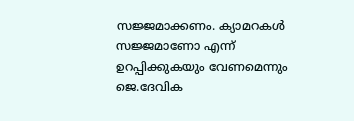സജ്ജമാക്കണം. ക്യാമറകള്‍ സജ്ജമാണോ എന്ന് ഉറപ്പിക്കുകയും വേണമെന്നും ജെ.ദേവിക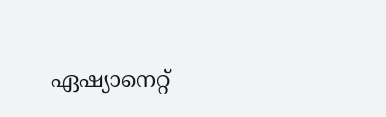ഏഷ്യാനെറ്റ്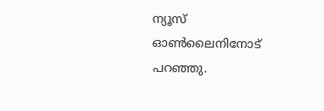ന്യൂസ് ഓണ്‍ലൈനിനോട് പറഞ്ഞു.